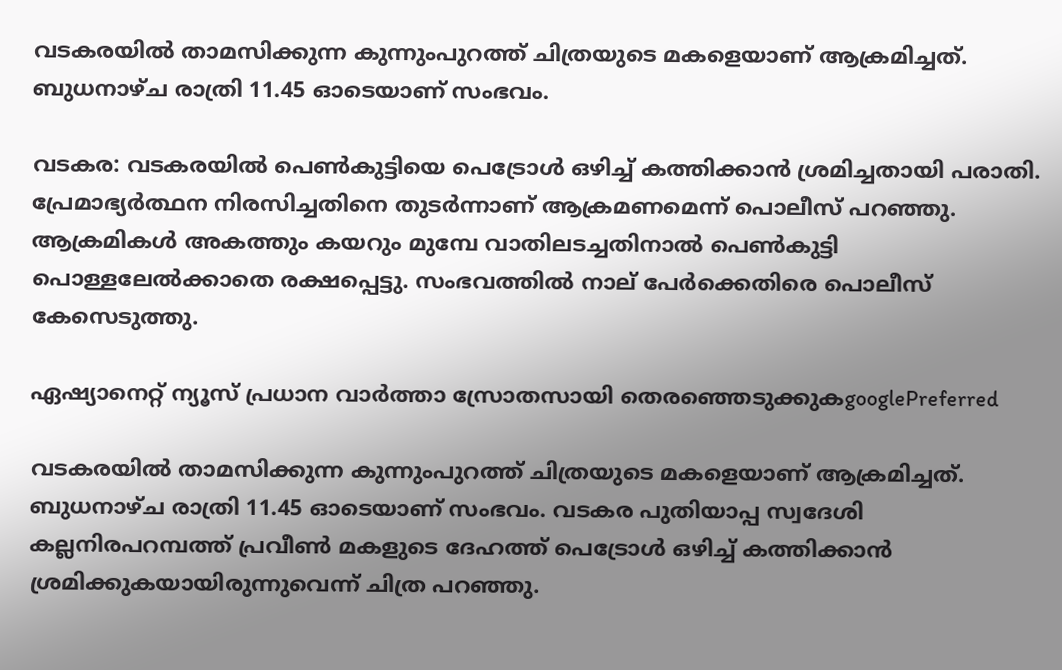വടകരയില്‍ താമസിക്കുന്ന കുന്നുംപുറത്ത് ചിത്രയുടെ മകളെയാണ് ആക്രമിച്ചത്. ബുധനാഴ്ച രാത്രി 11.45 ഓടെയാണ് സംഭവം.

വടകര: വടകരയില്‍ പെണ്‍കുട്ടിയെ പെട്രോള്‍ ഒഴിച്ച് കത്തിക്കാന്‍ ശ്രമിച്ചതായി പരാതി. പ്രേമാഭ്യര്‍ത്ഥന നിരസിച്ചതിനെ തുടര്‍ന്നാണ് ആക്രമണമെന്ന് പൊലീസ് പറഞ്ഞു. ആക്രമികള്‍ അകത്തും കയറും മുമ്പേ വാതിലടച്ചതിനാല്‍ പെണ്‍കുട്ടി പൊള്ളലേല്‍ക്കാതെ രക്ഷപ്പെട്ടു. സംഭവത്തില്‍ നാല് പേര്‍ക്കെതിരെ പൊലീസ് കേസെടുത്തു.

ഏഷ്യാനെറ്റ് ന്യൂസ് പ്രധാന വാർത്താ സ്രോതസായി തെരഞ്ഞെടുക്കുകgooglePreferred

വടകരയില്‍ താമസിക്കുന്ന കുന്നുംപുറത്ത് ചിത്രയുടെ മകളെയാണ് ആക്രമിച്ചത്. ബുധനാഴ്ച രാത്രി 11.45 ഓടെയാണ് സംഭവം. വടകര പുതിയാപ്പ സ്വദേശി കല്ലനിരപറമ്പത്ത് പ്രവീണ്‍ മകളുടെ ദേഹത്ത് പെട്രോള്‍ ഒഴിച്ച് കത്തിക്കാന്‍ ശ്രമിക്കുകയായിരുന്നുവെന്ന് ചിത്ര പറഞ്ഞു.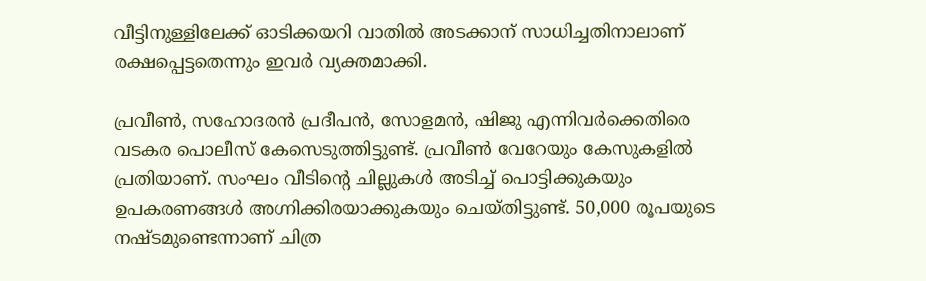വീട്ടിനുള്ളിലേക്ക് ഓടിക്കയറി വാതില്‍ അടക്കാന‍് സാധിച്ചതിനാലാണ് രക്ഷപ്പെട്ടതെന്നും ഇവര്‍ വ്യക്തമാക്കി.

പ്രവീണ്‍, സഹോദരന്‍ പ്രദീപന്‍, സോളമന്‍, ഷിജു എന്നിവര്‍ക്കെതിരെ വടകര പൊലീസ് കേസെടുത്തിട്ടുണ്ട്. പ്രവീണ്‍ വേറേയും കേസുകളില്‍ പ്രതിയാണ്. സംഘം വീടിന്‍റെ ചില്ലുകള്‍ അടിച്ച് പൊട്ടിക്കുകയും ഉപകരണങ്ങള്‍ അഗ്നിക്കിരയാക്കുകയും ചെയ്തിട്ടുണ്ട്. 50,000 രൂപയുടെ നഷ്ടമുണ്ടെന്നാണ് ചിത്ര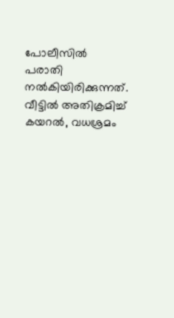പോലീസില്‍ പരാതി നല്‍കിയിരിക്കുന്നത്. വീട്ടില്‍ അതിക്രമിച്ച് കയറല്‍, വധശ്രമം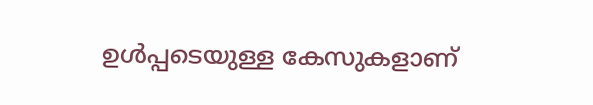ഉള്‍പ്പടെയുള്ള കേസുകളാണ്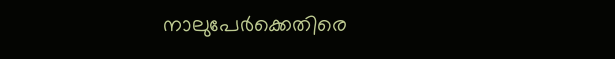നാലുപേര്‍ക്കെതിരെ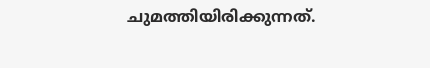ചുമത്തിയിരിക്കുന്നത്.